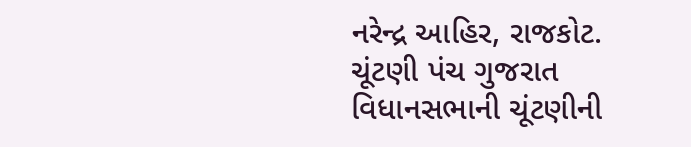નરેન્દ્ર આહિર, રાજકોટ.
ચૂંટણી પંચ ગુજરાત વિધાનસભાની ચૂંટણીની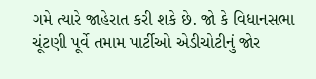ગમે ત્યારે જાહેરાત કરી શકે છે. જો કે વિધાનસભા ચૂંટણી પૂર્વે તમામ પાર્ટીઓ એડીચોટીનું જોર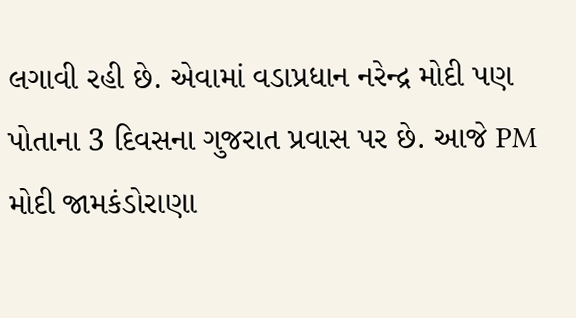લગાવી રહી છે. એવામાં વડાપ્રધાન નરેન્દ્ર મોદી પણ પોતાના 3 દિવસના ગુજરાત પ્રવાસ પર છે. આજે PM મોદી જામકંડોરાણા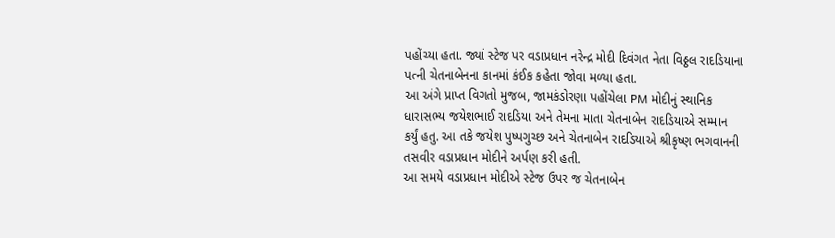પહોંચ્યા હતા. જ્યાં સ્ટેજ પર વડાપ્રધાન નરેન્દ્ર મોદી દિવંગત નેતા વિઠ્ઠલ રાદડિયાના પત્ની ચેતનાબેનના કાનમાં કંઈક કહેતા જોવા મળ્યા હતા.
આ અંગે પ્રાપ્ત વિગતો મુજબ, જામકંડોરણા પહોંચેલા PM મોદીનું સ્થાનિક ધારાસભ્ય જયેશભાઈ રાદડિયા અને તેમના માતા ચેતનાબેન રાદડિયાએ સમ્માન કર્યું હતુ. આ તકે જયેશ પુષ્પગુચ્છ અને ચેતનાબેન રાદડિયાએ શ્રીકૃષ્ણ ભગવાનની તસવીર વડાપ્રધાન મોદીને અર્પણ કરી હતી.
આ સમયે વડાપ્રધાન મોદીએ સ્ટેજ ઉપર જ ચેતનાબેન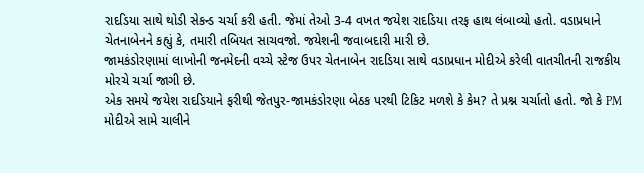રાદડિયા સાથે થોડી સેકન્ડ ચર્ચા કરી હતી. જેમાં તેઓ 3-4 વખત જયેશ રાદડિયા તરફ હાથ લંબાવ્યો હતો. વડાપ્રધાને ચેતનાબેનને કહ્યું કે, તમારી તબિયત સાચવજો. જયેશની જવાબદારી મારી છે.
જામકંડોરણામાં લાખોની જનમેદની વચ્ચે સ્ટેજ ઉપર ચેતનાબેન રાદડિયા સાથે વડાપ્રધાન મોદીએ કરેલી વાતચીતની રાજકીય મોરચે ચર્ચા જાગી છે.
એક સમયે જયેશ રાદડિયાને ફરીથી જેતપુર-જામકંડોરણા બેઠક પરથી ટિકિટ મળશે કે કેમ? તે પ્રશ્ન ચર્ચાતો હતો. જો કે PM મોદીએ સામે ચાલીને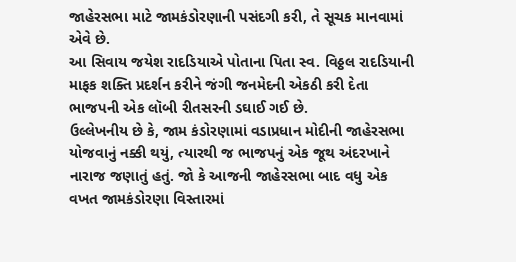જાહેરસભા માટે જામકંડોરણાની પસંદગી કરી, તે સૂચક માનવામાં એવે છે.
આ સિવાય જયેશ રાદડિયાએ પોતાના પિતા સ્વ. વિઠ્ઠલ રાદડિયાની માફક શક્તિ પ્રદર્શન કરીને જંગી જનમેદની એકઠી કરી દેતા ભાજપની એક લૉબી રીતસરની ડઘાઈ ગઈ છે.
ઉલ્લેખનીય છે કે, જામ કંડોરણામાં વડાપ્રધાન મોદીની જાહેરસભા યોજવાનું નક્કી થયું, ત્યારથી જ ભાજપનું એક જૂથ અંદરખાને નારાજ જણાતું હતું. જો કે આજની જાહેરસભા બાદ વધુ એક વખત જામકંડોરણા વિસ્તારમાં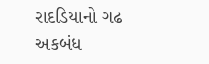રાદડિયાનો ગઢ અકબંધ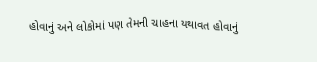હોવાનું અને લોકોમાં પણ તેમની ચાહના યથાવત હોવાનું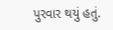પુરવાર થયું હતું.